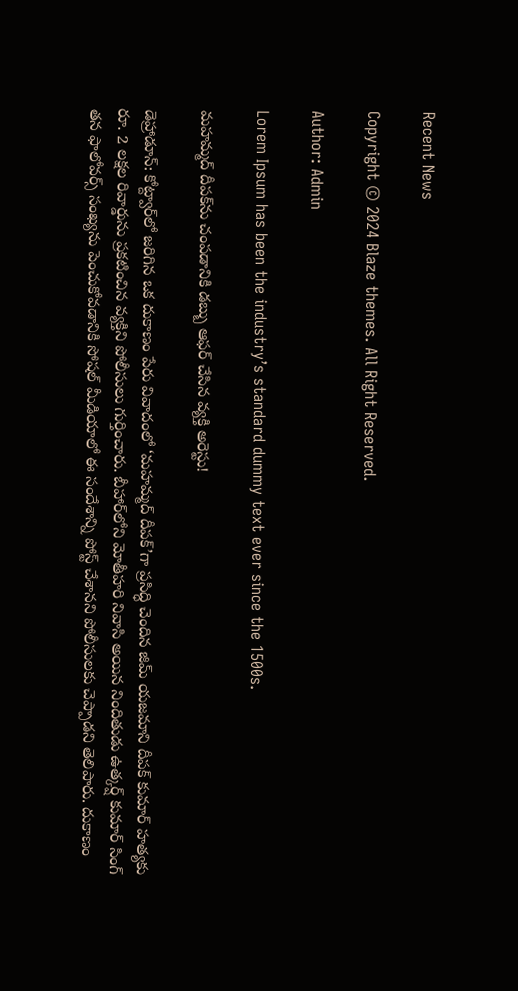Recent News

Copyright © 2024 Blaze themes. All Right Reserved.

Author: Admin

Lorem Ipsum has been the industry’s standard dummy text ever since the 1500s.

మహమ్మద్ దీపక్‌ను చంపడానికి డబ్బు ఆఫర్ చేసిన వ్యక్తి అరెస్టు!

డెహ్రాడూన్: కోట్ద్వార్‌లో జరిగిన ఒక దుకాణం పేరు వివాదంలో ‘మహమ్మద్ దీపక్’గా ప్రసిద్ధి చెందిన జిమ్ యజమాని దీపక్ కుమార్ హత్యకు రూ. 2 లక్షల రివార్డును ప్రకటించిన వ్యక్తిని పోలీసులు గుర్తించారు. బీహార్‌లోని మోతీహరి నివాసి అయిన నిందితుడు ఉత్కర్ష్ కుమార్ సింగ్ తన ఫాలోవర్స్‌ సంఖ్యను పెంచుకోవడానికి సోషల్ మీడియాలో ఈ సందేశాన్ని పోస్ట్ చేశానని పోలీసులకు చెప్పాడని తెలిపారు. దుకాణం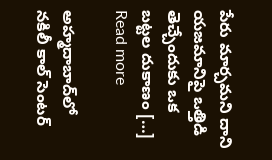పేరు మార్చమని దాని యజమానిపై ఒత్తిడి తెచ్చేందుకు ఒక బట్టల దుకాణం […]
Read more

అహ్మదాబాద్‌లో నకిలీ కాల్ సెంటర్‌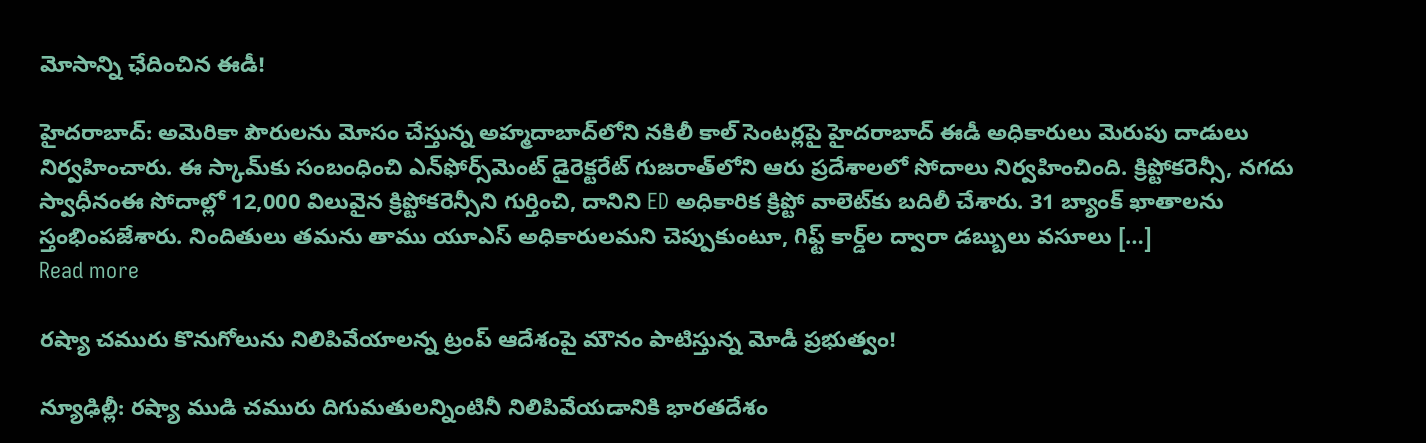మోసాన్ని ఛేదించిన ఈడీ!

హైదరాబాద్: అమెరికా పౌరులను మోసం చేస్తున్న అహ్మదాబాద్‌లోని నకిలీ కాల్ సెంటర్లపై హైదరాబాద్ ఈడీ అధికారులు మెరుపు దాడులు నిర్వహించారు. ఈ స్కామ్‌కు సంబంధించి ఎన్‌ఫోర్స్‌మెంట్ డైరెక్టరేట్ గుజరాత్‌లోని ఆరు ప్రదేశాలలో సోదాలు నిర్వహించింది. క్రిప్టోకరెన్సీ, నగదు స్వాధీనంఈ సోదాల్లో 12,000 విలువైన క్రిప్టోకరెన్సీని గుర్తించి, దానిని ED అధికారిక క్రిప్టో వాలెట్‌కు బదిలీ చేశారు. 31 బ్యాంక్ ఖాతాలను స్తంభింపజేశారు. నిందితులు తమను తాము యూఎస్ అధికారులమని చెప్పుకుంటూ, గిఫ్ట్ కార్డ్‌ల ద్వారా డబ్బులు వసూలు […]
Read more

రష్యా చమురు కొనుగోలును నిలిపివేయాలన్న ట్రంప్ ఆదేశంపై మౌనం పాటిస్తున్న మోడీ ప్రభుత్వం!

న్యూఢిల్లీ: రష్యా ముడి చమురు దిగుమతులన్నింటినీ నిలిపివేయడానికి భారతదేశం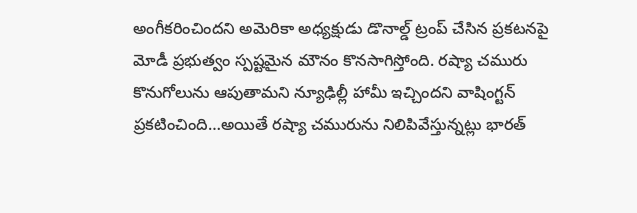అంగీకరించిందని అమెరికా అధ్యక్షుడు డొనాల్డ్ ట్రంప్ చేసిన ప్రకటనపై మోడీ ప్రభుత్వం స్పష్టమైన మౌనం కొనసాగిస్తోంది. రష్యా చమురు కొనుగోలును ఆపుతామని న్యూఢిల్లీ హామీ ఇచ్చిందని వాషింగ్టన్ ప్రకటించింది…అయితే రష్యా చమురును నిలిపివేస్తున్నట్లు భారత్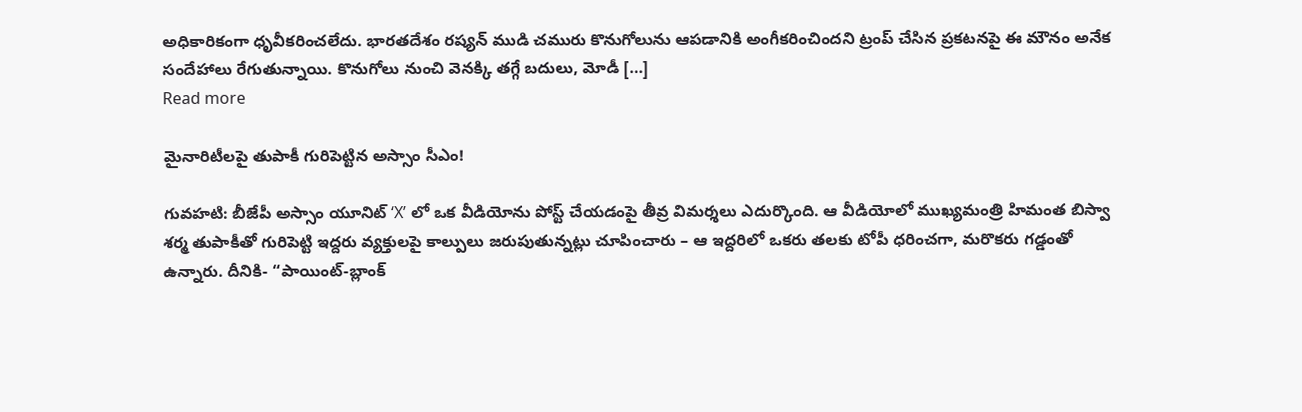అధికారికంగా ధృవీకరించలేదు. భారతదేశం రష్యన్ ముడి చమురు కొనుగోలును ఆపడానికి అంగీకరించిందని ట్రంప్ చేసిన ప్రకటనపై ఈ మౌనం అనేక సందేహాలు రేగుతున్నాయి. కొనుగోలు నుంచి వెనక్కి తగ్గే బదులు, మోడీ […]
Read more

మైనారిటీలపై తుపాకీ గురిపెట్టిన అస్సాం సీఎం!

గువహటి: బీజేపీ అస్సాం యూనిట్‌ ‘X’ లో ఒక వీడియోను పోస్ట్ చేయడంపై తీవ్ర విమర్శలు ఎదుర్కొంది. ఆ వీడియోలో ముఖ్యమంత్రి హిమంత బిస్వా శర్మ తుపాకీతో గురిపెట్టి ఇద్దరు వ్యక్తులపై కాల్పులు జరుపుతున్నట్లు చూపించారు – ఆ ఇద్దరిలో ఒకరు తలకు టోపీ ధరించగా, మరొకరు గడ్డంతో ఉన్నారు. దీనికి- “పాయింట్-బ్లాంక్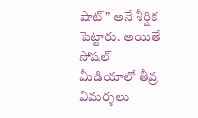షాట్” అనే శీర్షిక పెట్టారు. అయితే సోషల్ మీడియాలో తీవ్ర విమర్శలు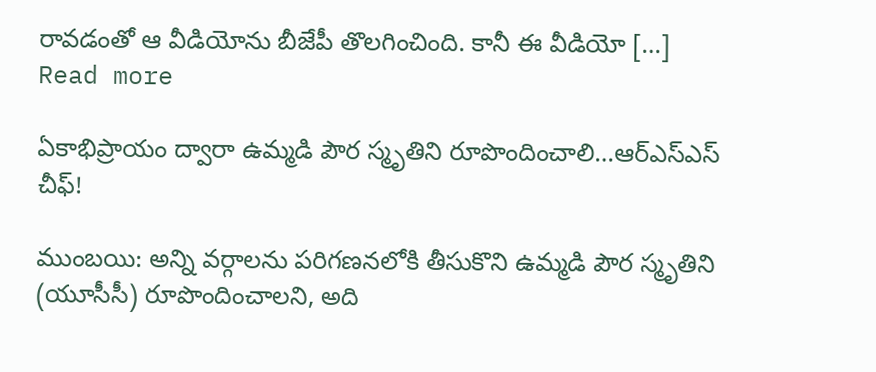రావడంతో ఆ వీడియోను బీజేపీ తొలగించింది. కానీ ఈ వీడియో […]
Read more

ఏకాభిప్రాయం ద్వారా ఉమ్మడి పౌర స్మృతిని రూపొందించాలి…ఆర్‌ఎస్‌ఎస్ చీఫ్!

ముంబయి: అన్ని వర్గాలను పరిగణనలోకి తీసుకొని ఉమ్మడి పౌర స్మృతిని (యూసీసీ) రూపొందించాలని, అది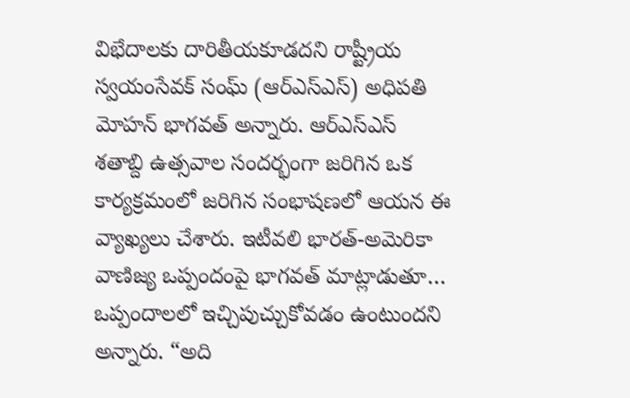విభేదాలకు దారితీయకూడదని రాష్ట్రీయ స్వయంసేవక్ సంఘ్ (ఆర్‌ఎస్‌ఎస్) అధిపతి మోహన్ భాగవత్ అన్నారు. ఆర్‌ఎస్‌ఎస్ శతాబ్ది ఉత్సవాల సందర్భంగా జరిగిన ఒక కార్యక్రమంలో జరిగిన సంభాషణలో ఆయన ఈ వ్యాఖ్యలు చేశారు. ఇటీవలి భారత్-అమెరికా వాణిజ్య ఒప్పందంపై భాగవత్ మాట్లాడుతూ… ఒప్పందాలలో ఇచ్చిపుచ్చుకోవడం ఉంటుందని అన్నారు. “అది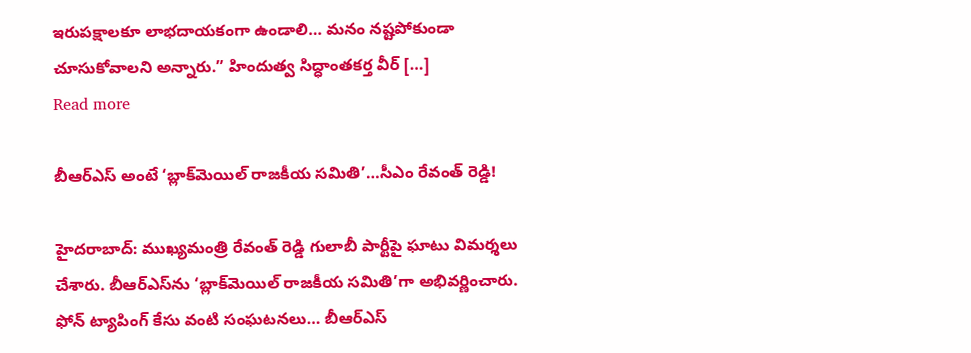ఇరుపక్షాలకూ లాభదాయకంగా ఉండాలి… మనం నష్టపోకుండా చూసుకోవాలని అన్నారు.” హిందుత్వ సిద్ధాంతకర్త వీర్ […]
Read more

బీఆర్ఎస్ అంటే ‘బ్లాక్‌మెయిల్ రాజకీయ సమితి’…సీఎం రేవంత్ రెడ్డి!

హైదరాబాద్: ముఖ్యమంత్రి రేవంత్ రెడ్డి గులాబీ పార్టీపై ఘాటు విమర్శలు చేశారు. బీఆర్ఎస్‌ను ‘బ్లాక్‌మెయిల్ రాజకీయ సమితి’గా అభివర్ణించారు. ఫోన్ ట్యాపింగ్ కేసు వంటి సంఘటనలు… బీఆర్ఎస్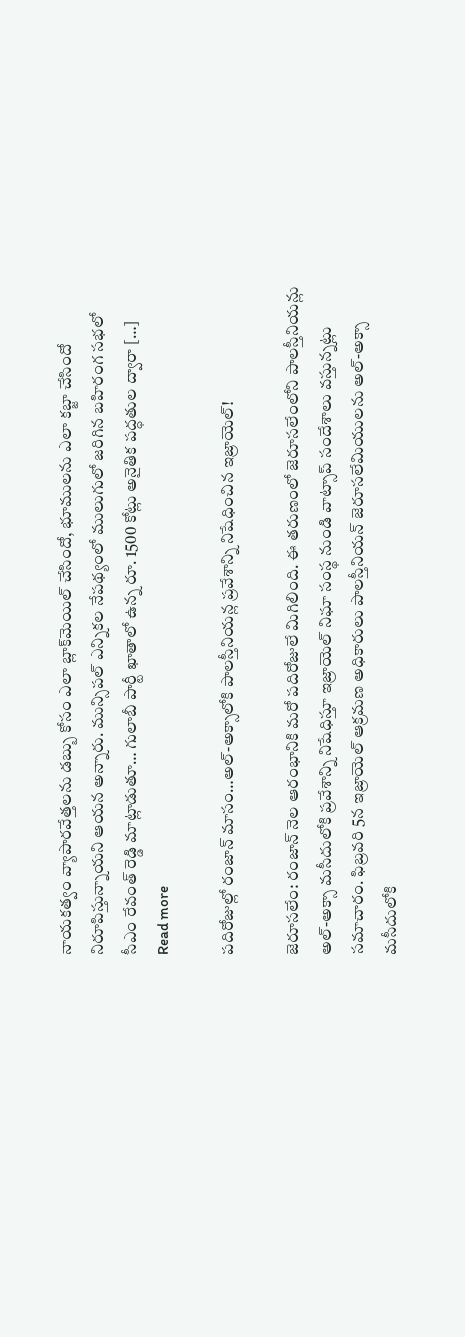నాయకత్వం వ్యాపారవేత్తలను డబ్బు కోసం ఎలా బ్లాక్‌మెయిల్ చేసిందో, భూములను ఎలా కబ్జా చేసిందో నిరూపిస్తున్నాయని ఆయన అన్నారు. మున్సిపల్ ఎన్నికల నేపథ్యంలో ములుగులో జరిగిన బహిరంగ సభలో సీఎం రేవంత్ రెడ్డి మాట్లాడుతూ… గులాబీ పార్టీ ఖాతాలో ఉన్న రూ. 1500 కోట్లు అనైతిక పద్ధతుల ద్వారా […]
Read more

పదిరోజుల్లో రంజాన్‌ మాసం…అల్-అక్సాలోకి పాలస్తీనియన్ల ప్రవేశాన్ని నిషేధించిన ఇజ్రాయెల్!

జెరూసలేం: రంజాన్ నెల ఆరంభానికి మరో పదిరోజులే మిగిలింది. ఈ తరుణంలో జెరూసలేంలోని పాలస్తీనియన్లు అల్-అక్సా మసీదులోకి ప్రవేశాన్ని నిషేధిస్తూ ఇజ్రాయెల్ నిఘా సంస్థ నుండి వాట్సాప్ సందేశాలు వస్తున్నట్లు సమాచారం. ఫిబ్రవరి 5న ఇజ్రాయెల్ ఆక్రమణ అధికారులు పాలస్తీనియన్ జెరూసలేమియులను అల్-అక్సా మసీదులోకి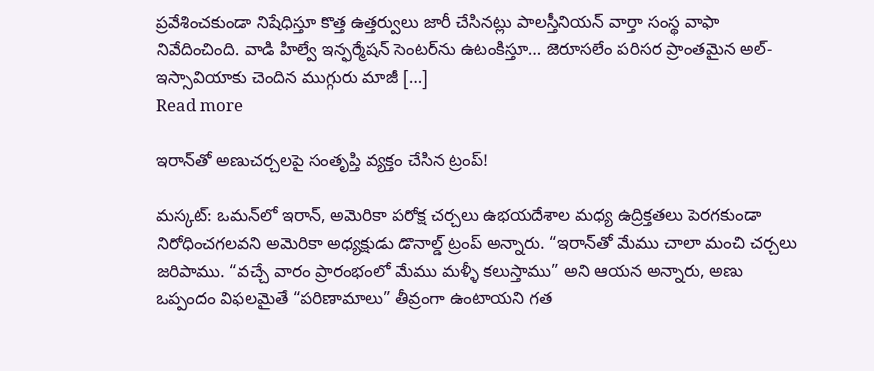ప్రవేశించకుండా నిషేధిస్తూ కొత్త ఉత్తర్వులు జారీ చేసినట్లు పాలస్తీనియన్ వార్తా సంస్థ వాఫా నివేదించింది. వాడి హిల్వే ఇన్ఫర్మేషన్ సెంటర్‌ను ఉటంకిస్తూ… జెరూసలేం పరిసర ప్రాంతమైన అల్-ఇస్సావియాకు చెందిన ముగ్గురు మాజీ […]
Read more

ఇరాన్‌తో అణుచర్చలపై సంతృప్తి వ్యక్తం చేసిన ట్రంప్!

మస్కట్‌: ఒమన్‌లో ఇరాన్‌, అమెరికా పరోక్ష చర్చలు ఉభయదేశాల మధ్య ఉద్రిక్తతలు పెరగకుండా నిరోధించగలవని అమెరికా అధ్యక్షుడు డొనాల్డ్ ట్రంప్ అన్నారు. “ఇరాన్‌తో మేము చాలా మంచి చర్చలు జరిపాము. “వచ్చే వారం ప్రారంభంలో మేము మళ్ళీ కలుస్తాము” అని ఆయన అన్నారు, అణు ఒప్పందం విఫలమైతే “పరిణామాలు” తీవ్రంగా ఉంటాయని గత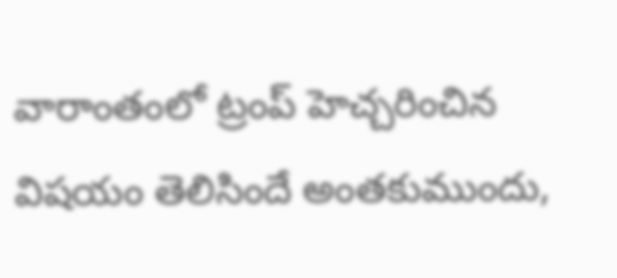వారాంతంలో ట్రంప్‌ హెచ్చరించిన విషయం తెలిసిందే అంతకుముందు,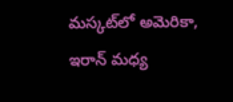మస్కట్‌లో అమెరికా, ఇరాన్ మధ్య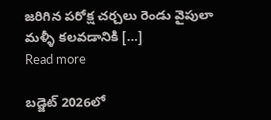జరిగిన పరోక్ష చర్చలు రెండు వైపులా మళ్ళీ కలవడానికి […]
Read more

బడ్జెట్ 2026లో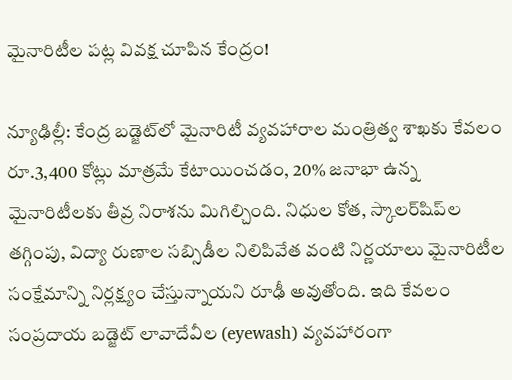మైనారిటీల పట్ల వివక్ష చూపిన కేంద్రం!

న్యూఢిల్లీ: కేంద్ర బడ్జెట్‌లో మైనారిటీ వ్యవహారాల మంత్రిత్వ శాఖకు కేవలం రూ.3,400 కోట్లు మాత్రమే కేటాయించడం, 20% జనాభా ఉన్న మైనారిటీలకు తీవ్ర నిరాశను మిగిల్చింది. నిధుల కోత, స్కాలర్‌షిప్‌ల తగ్గింపు, విద్యా రుణాల సబ్సిడీల నిలిపివేత వంటి నిర్ణయాలు మైనారిటీల సంక్షేమాన్ని నిర్లక్ష్యం చేస్తున్నాయని రూఢీ అవుతోంది. ఇది కేవలం సంప్రదాయ బడ్జెట్ లావాదేవీల (eyewash) వ్యవహారంగా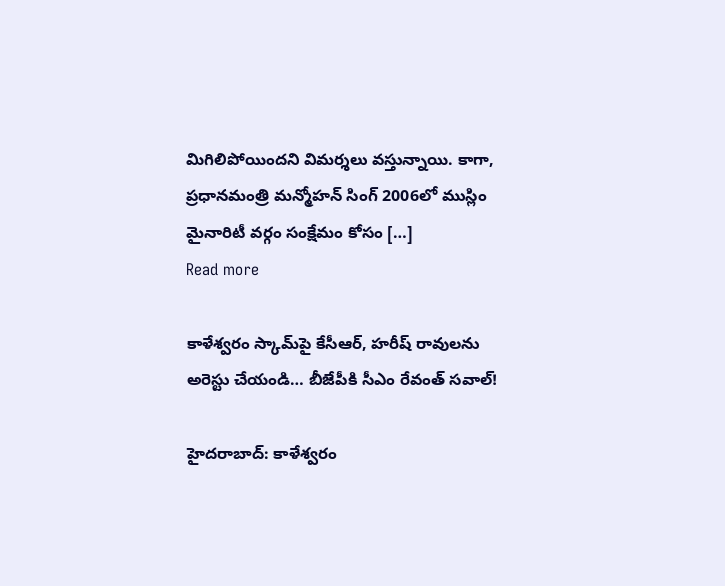మిగిలిపోయిందని విమర్శలు వస్తున్నాయి. కాగా, ప్రధానమంత్రి మన్మోహన్ సింగ్ 2006లో ముస్లిం మైనారిటీ వర్గం సంక్షేమం కోసం […]
Read more

కాళేశ్వరం స్కామ్‌పై కేసీఆర్, హరీష్ రావులను అరెస్టు చేయండి… బీజేపీకి సీఎం రేవంత్‌ సవాల్‌!

హైదరాబాద్: కాళేశ్వరం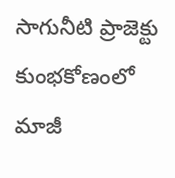సాగునీటి ప్రాజెక్టు కుంభకోణంలో మాజీ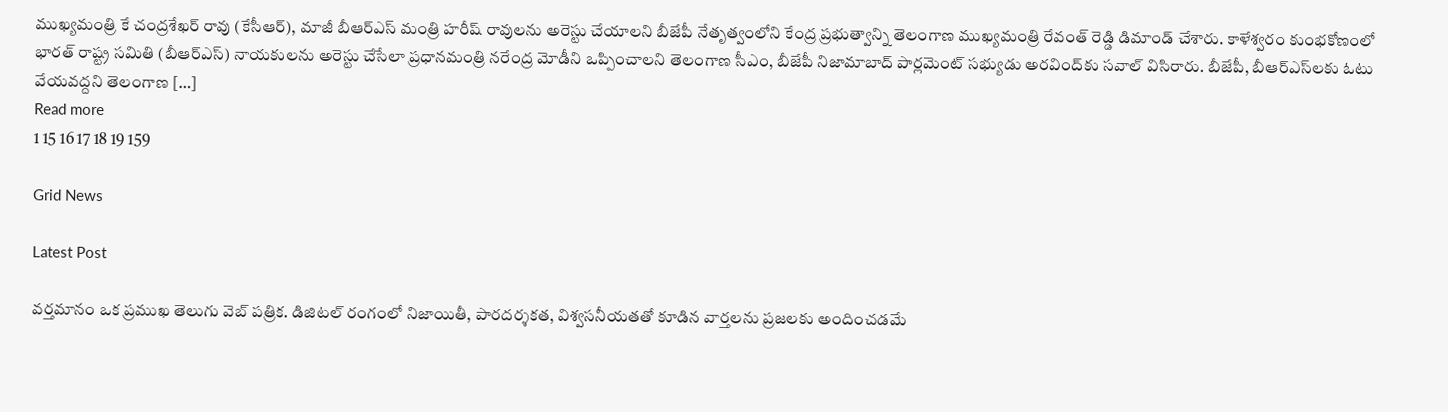ముఖ్యమంత్రి కే చంద్రశేఖర్ రావు (కేసీఆర్), మాజీ బీఆర్ఎస్ మంత్రి హరీష్ రావులను అరెస్టు చేయాలని బీజేపీ నేతృత్వంలోని కేంద్ర ప్రభుత్వాన్ని తెలంగాణ ముఖ్యమంత్రి రేవంత్ రెడ్డి డిమాండ్ చేశారు. కాళేశ్వరం కుంభకోణంలో భారత్ రాష్ట్ర సమితి (బీఆర్ఎస్) నాయకులను అరెస్టు చేసేలా ప్రధానమంత్రి నరేంద్ర మోడీని ఒప్పించాలని తెలంగాణ సీఎం, బీజేపీ నిజామాబాద్ పార్లమెంట్ సభ్యుడు అరవింద్‌కు సవాల్ విసిరారు. బీజేపీ, బీఆర్ఎస్‌లకు ఓటు వేయవద్దని తెలంగాణ […]
Read more
1 15 16 17 18 19 159

Grid News

Latest Post

వర్తమానం ఒక ప్రముఖ తెలుగు వెబ్ పత్రిక. డిజిటల్ రంగంలో నిజాయితీ, పారదర్శకత, విశ్వసనీయతతో కూడిన వార్తలను ప్రజలకు అందించడమే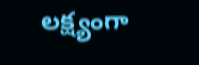లక్ష్యంగా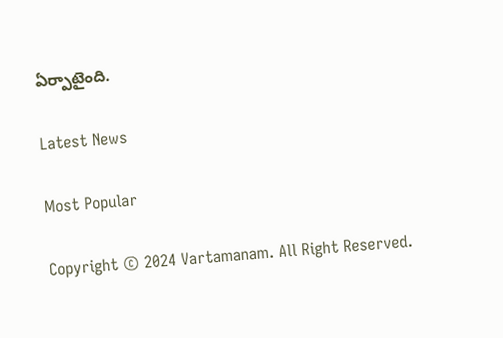ఏర్పాటైంది.

Latest News

Most Popular

Copyright © 2024 Vartamanam. All Right Reserved.